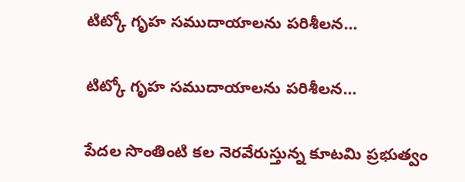టిట్కో గృహ సముదాయాలను ప‌రిశీల‌న‌…

టిట్కో గృహ సముదాయాలను ప‌రిశీల‌న‌…

పేదల సొంతింటి కల నెరవేరుస్తున్న కూటమి ప్రభుత్వం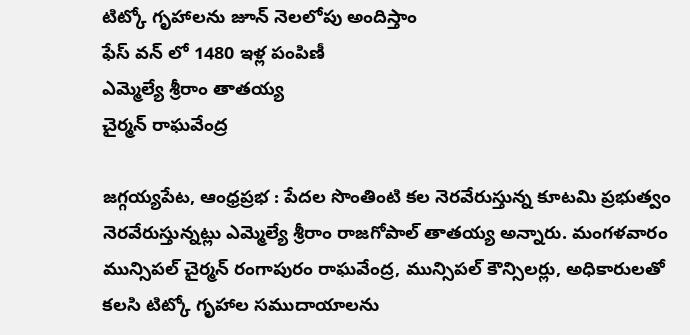టిట్కో గృహాలను జూన్ నెలలోపు అందిస్తాం
ఫేస్ వన్ లో 1480 ఇళ్ల పంపిణీ
ఎమ్మెల్యే శ్రీరాం తాతయ్య
చైర్మన్ రాఘవేంద్ర

జగ్గయ్యపేట, ఆంధ్రప్రభ : పేదల సొంతింటి కల నెరవేరుస్తున్న కూటమి ప్రభుత్వం నెరవేరుస్తున్నట్లు ఎమ్మెల్యే శ్రీరాం రాజగోపాల్ తాతయ్య అన్నారు. మంగళవారం మున్సిపల్ చైర్మన్ రంగాపురం రాఘవేంద్ర, మున్సిపల్ కౌన్సిలర్లు, అధికారులతో కలసి టిట్కో గృహాల సముదాయాలను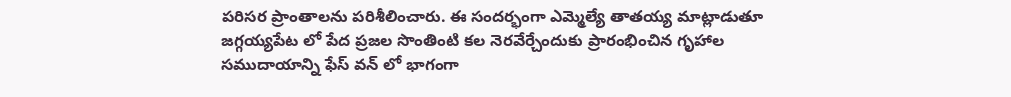పరిసర ప్రాంతాలను పరిశీలించారు. ఈ సందర్భంగా ఎమ్మెల్యే తాతయ్య మాట్లాడుతూ జగ్గయ్యపేట లో పేద ప్రజల సొంతింటి కల నెరవేర్చేందుకు ప్రారంభించిన గృహాల సముదాయాన్ని ఫేస్ వన్ లో భాగంగా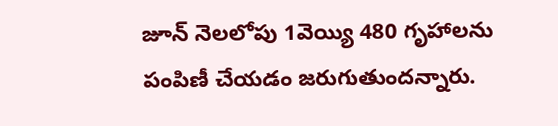జూన్ నెలలోపు 1వెయ్యి 480 గృహాలను పంపిణీ చేయడం జరుగుతుందన్నారు.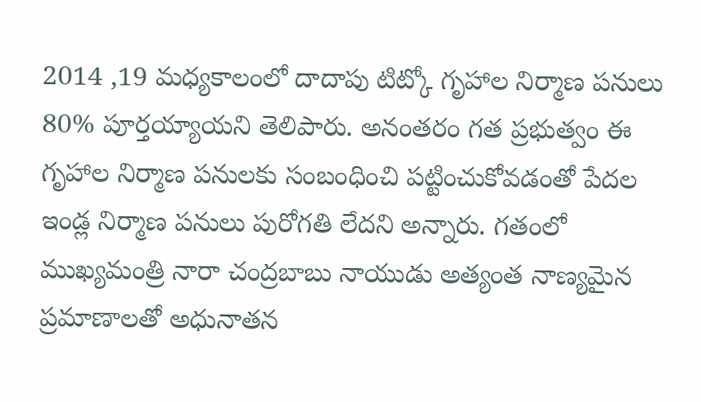2014 ,19 మధ్యకాలంలో దాదాపు టిట్కో గృహాల నిర్మాణ పనులు 80% పూర్తయ్యాయని తెలిపారు. అనంతరం గత ప్రభుత్వం ఈ గృహాల నిర్మాణ పనులకు సంబంధించి పట్టించుకోవడంతో పేదల ఇండ్ల నిర్మాణ పనులు పురోగతి లేదని అన్నారు. గతంలో ముఖ్యమంత్రి నారా చంద్రబాబు నాయుడు అత్యంత నాణ్యమైన ప్రమాణాలతో అధునాతన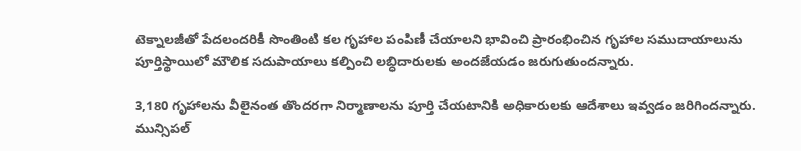టెక్నాలజీతో పేదలందరికీ సొంతింటి కల గృహాల పంపిణీ చేయాలని భావించి ప్రారంభించిన గృహాల సముదాయాలును పూర్తిస్థాయిలో మౌలిక సదుపాయాలు కల్పించి లబ్ధిదారులకు అందజేయడం జరుగుతుందన్నారు.

3,180 గృహాలను వీలైనంత తొందరగా నిర్మాణాలను పూర్తి చేయటానికి అధికారులకు ఆదేశాలు ఇవ్వడం జరిగిందన్నారు. మున్సిపల్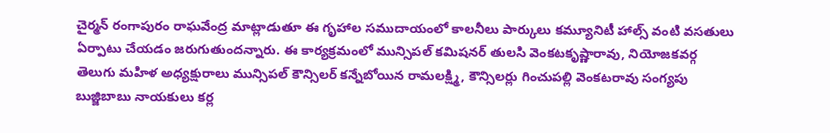చైర్మన్ రంగాపురం రాఘవేంద్ర మాట్లాడుతూ ఈ గృహాల సముదాయంలో కాలనీలు పార్కులు కమ్యూనిటీ హాల్స్ వంటి వసతులు ఏర్పాటు చేయడం జరుగుతుందన్నారు. ఈ కార్యక్రమంలో మున్సిపల్ కమిషనర్ తులసి వెంకటకృష్ణారావు, నియోజకవర్గ తెలుగు మహిళ అధ్యక్షురాలు మున్సిపల్ కౌన్సిలర్ కన్నేబోయిన రామలక్ష్మి, కౌన్సిలర్లు గించుపల్లి వెంకటరావు సంగ్యపు బుజ్జిబాబు నాయకులు కర్ల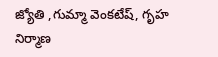జ్యోతి ,గుమ్మా వెంకటేష్, గృహ నిర్మాణ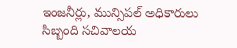ఇంజనీర్లు, మున్సిపల్ అధికారులు సిబ్బంది సచివాలయ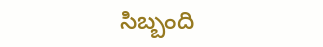సిబ్బంది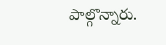పాల్గొన్నారు.